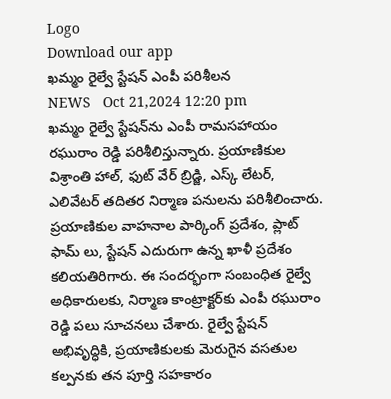Logo
Download our app
ఖమ్మం రైల్వే స్టేషన్ ఎంపీ ప‌రిశీల‌న‌
NEWS   Oct 21,2024 12:20 pm
ఖమ్మం రైల్వే స్టేషన్‌ను ఎంపీ రామసహాయం రఘురాం రెడ్డి పరిశీలిస్తున్నారు. ప్రయాణికుల విశ్రాంతి హాల్, ఫుట్ వేర్ బ్రిడ్జి, ఎస్క్ లేటర్, ఎలివేటర్ తదితర నిర్మాణ పనులను పరిశీలించారు. ప్రయాణికుల వాహనాల పార్కింగ్ ప్రదేశం, ప్లాట్ ఫామ్ లు, స్టేషన్ ఎదురుగా ఉన్న ఖాళీ ప్రదేశం కలియతిరిగారు. ఈ సందర్భంగా సంబంధిత రైల్వే అధికారులకు, నిర్మాణ కాంట్రాక్టర్‌కు ఎంపీ రఘురాం రెడ్డి పలు సూచనలు చేశారు. రైల్వే స్టేషన్ అభివృద్ధికి, ప్రయాణికులకు మెరుగైన వసతుల కల్పనకు తన పూర్తి సహకారం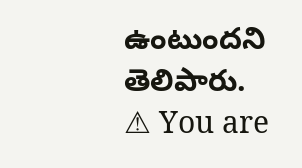ఉంటుందని తెలిపారు.
⚠ You are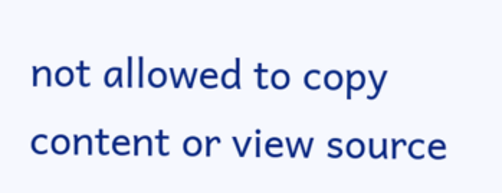not allowed to copy content or view source